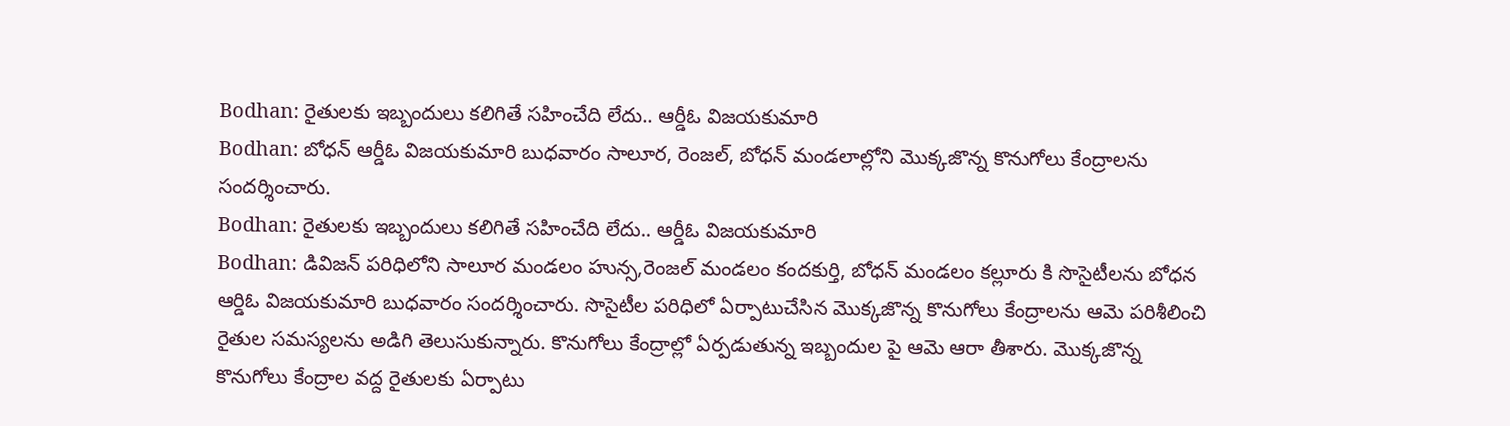Bodhan: రైతులకు ఇబ్బందులు కలిగితే సహించేది లేదు.. ఆర్డీఓ విజయకుమారి
Bodhan: బోధన్ ఆర్డీఓ విజయకుమారి బుధవారం సాలూర, రెంజల్, బోధన్ మండలాల్లోని మొక్కజొన్న కొనుగోలు కేంద్రాలను సందర్శించారు.
Bodhan: రైతులకు ఇబ్బందులు కలిగితే సహించేది లేదు.. ఆర్డీఓ విజయకుమారి
Bodhan: డివిజన్ పరిధిలోని సాలూర మండలం హున్స,రెంజల్ మండలం కందకుర్తి, బోధన్ మండలం కల్లూరు కి సొసైటీలను బోధన ఆర్డిఓ విజయకుమారి బుధవారం సందర్శించారు. సొసైటీల పరిధిలో ఏర్పాటుచేసిన మొక్కజొన్న కొనుగోలు కేంద్రాలను ఆమె పరిశీలించి రైతుల సమస్యలను అడిగి తెలుసుకున్నారు. కొనుగోలు కేంద్రాల్లో ఏర్పడుతున్న ఇబ్బందుల పై ఆమె ఆరా తీశారు. మొక్కజొన్న కొనుగోలు కేంద్రాల వద్ద రైతులకు ఏర్పాటు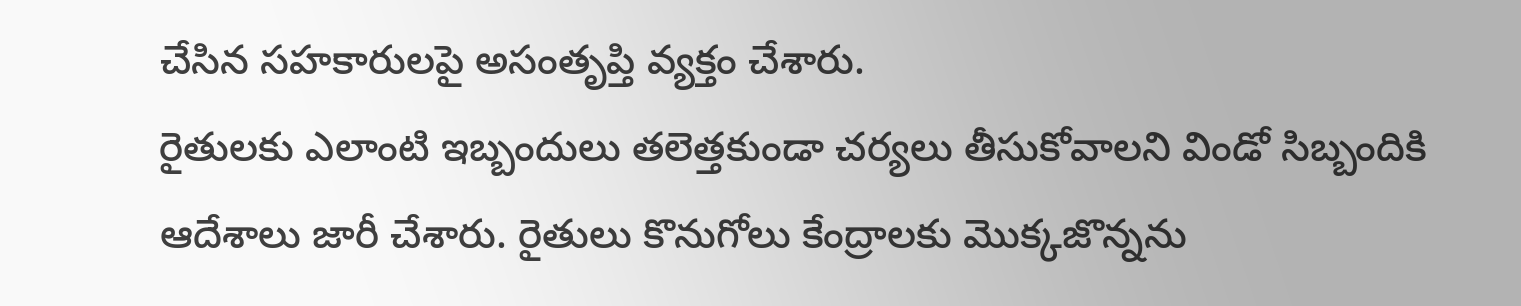చేసిన సహకారులపై అసంతృప్తి వ్యక్తం చేశారు.
రైతులకు ఎలాంటి ఇబ్బందులు తలెత్తకుండా చర్యలు తీసుకోవాలని విండో సిబ్బందికి ఆదేశాలు జారీ చేశారు. రైతులు కొనుగోలు కేంద్రాలకు మొక్కజొన్నను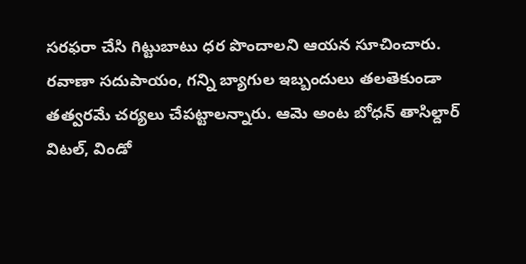సరఫరా చేసి గిట్టుబాటు ధర పొందాలని ఆయన సూచించారు. రవాణా సదుపాయం, గన్ని బ్యాగుల ఇబ్బందులు తలతెకుండా తత్వరమే చర్యలు చేపట్టాలన్నారు. ఆమె అంట బోధన్ తాసిల్దార్ విటల్, విండో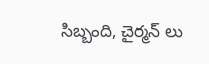సిబ్బంది, చైర్మన్ లు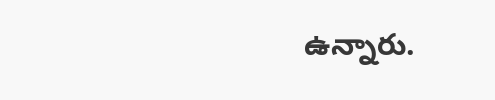ఉన్నారు.